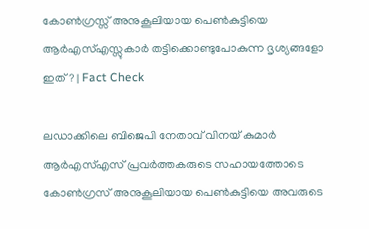കോൺഗ്രസ്സ് അനുകൂലിയായ പെൺകുട്ടിയെ ആർഎസ്എസ്സുകാർ തട്ടിക്കൊണ്ടുപോകുന്ന ദൃശ്യങ്ങളോ ഇത്? | Fact Check

ലഡാക്കിലെ ബിജെപി നേതാവ് വിനയ് കുമാർ ആർഎസ്എസ് പ്രവർത്തകരുടെ സഹായത്തോടെ കോൺഗ്രസ് അനുകൂലിയായ പെൺകുട്ടിയെ അവരുടെ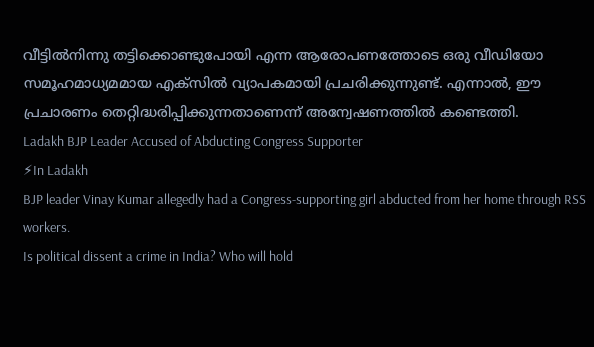വീട്ടിൽനിന്നു തട്ടിക്കൊണ്ടുപോയി എന്ന ആരോപണത്തോടെ ഒരു വീഡിയോ സമൂഹമാധ്യമമായ എക്സിൽ വ്യാപകമായി പ്രചരിക്കുന്നുണ്ട്. എന്നാൽ, ഈ പ്രചാരണം തെറ്റിദ്ധരിപ്പിക്കുന്നതാണെന്ന് അന്വേഷണത്തിൽ കണ്ടെത്തി.
Ladakh BJP Leader Accused of Abducting Congress Supporter
⚡In Ladakh
BJP leader Vinay Kumar allegedly had a Congress-supporting girl abducted from her home through RSS workers.
Is political dissent a crime in India? Who will hold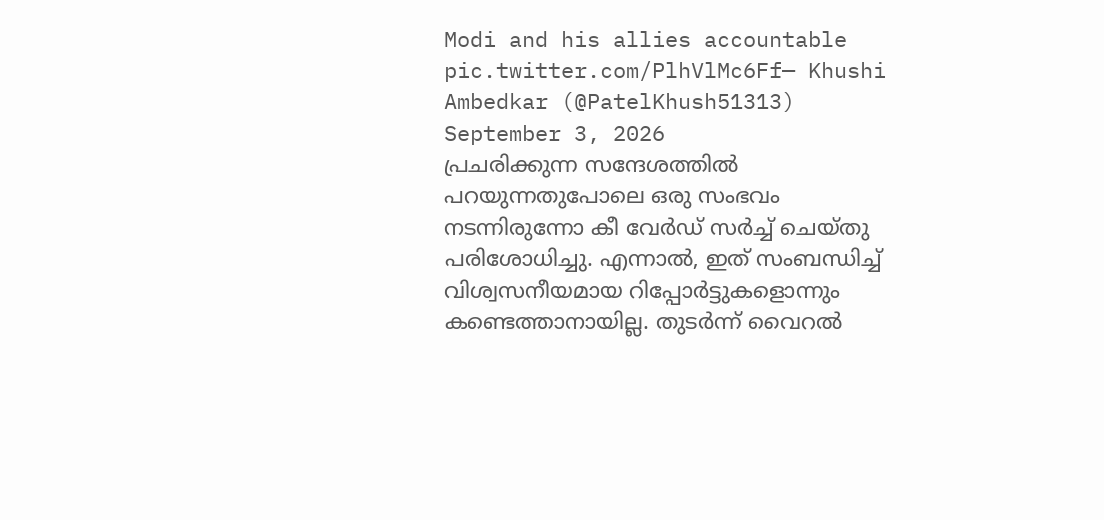Modi and his allies accountable pic.twitter.com/PlhVlMc6Ff— Khushi Ambedkar (@PatelKhush51313) September 3, 2026
പ്രചരിക്കുന്ന സന്ദേശത്തിൽ പറയുന്നതുപോലെ ഒരു സംഭവം നടന്നിരുന്നോ കീ വേർഡ് സർച്ച് ചെയ്തു പരിശോധിച്ചു. എന്നാൽ, ഇത് സംബന്ധിച്ച് വിശ്വസനീയമായ റിപ്പോർട്ടുകളൊന്നും കണ്ടെത്താനായില്ല. തുടർന്ന് വൈറൽ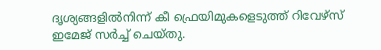ദൃശ്യങ്ങളിൽനിന്ന് കീ ഫ്രെയിമുകളെടുത്ത് റിവേഴ്സ് ഇമേജ് സർച്ച് ചെയ്തു.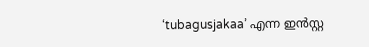‘tubagusjakaa’ എന്ന ഇൻസ്റ്റ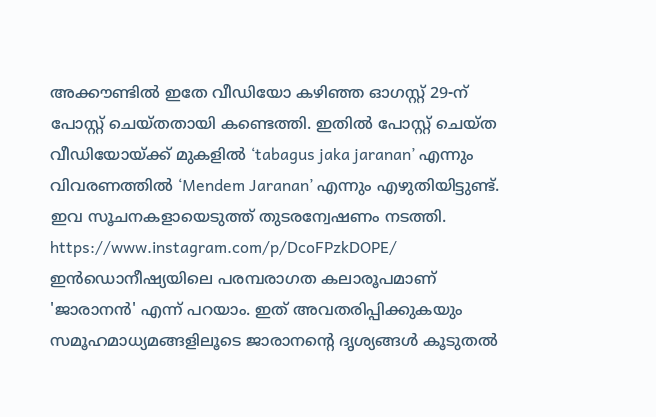അക്കൗണ്ടിൽ ഇതേ വീഡിയോ കഴിഞ്ഞ ഓഗസ്റ്റ് 29-ന് പോസ്റ്റ് ചെയ്തതായി കണ്ടെത്തി. ഇതിൽ പോസ്റ്റ് ചെയ്ത വീഡിയോയ്ക്ക് മുകളിൽ ‘tabagus jaka jaranan’ എന്നും വിവരണത്തിൽ ‘Mendem Jaranan’ എന്നും എഴുതിയിട്ടുണ്ട്. ഇവ സൂചനകളായെടുത്ത് തുടരന്വേഷണം നടത്തി.
https://www.instagram.com/p/DcoFPzkDOPE/
ഇൻഡൊനീഷ്യയിലെ പരമ്പരാഗത കലാരൂപമാണ് 'ജാരാനൻ' എന്ന് പറയാം. ഇത് അവതരിപ്പിക്കുകയും സമൂഹമാധ്യമങ്ങളിലൂടെ ജാരാനന്റെ ദൃശ്യങ്ങൾ കൂടുതൽ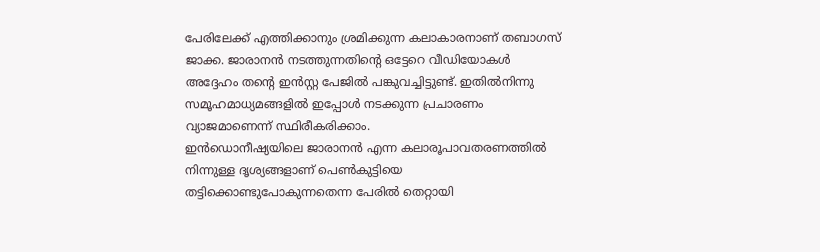പേരിലേക്ക് എത്തിക്കാനും ശ്രമിക്കുന്ന കലാകാരനാണ് തബാഗസ് ജാക്ക. ജാരാനൻ നടത്തുന്നതിന്റെ ഒട്ടേറെ വീഡിയോകൾ അദ്ദേഹം തന്റെ ഇൻസ്റ്റ പേജിൽ പങ്കുവച്ചിട്ടുണ്ട്. ഇതിൽനിന്നു സമൂഹമാധ്യമങ്ങളിൽ ഇപ്പോൾ നടക്കുന്ന പ്രചാരണം വ്യാജമാണെന്ന് സ്ഥിരീകരിക്കാം.
ഇൻഡൊനീഷ്യയിലെ ജാരാനൻ എന്ന കലാരൂപാവതരണത്തിൽ നിന്നുള്ള ദൃശ്യങ്ങളാണ് പെൺകുട്ടിയെ തട്ടിക്കൊണ്ടുപോകുന്നതെന്ന പേരിൽ തെറ്റായി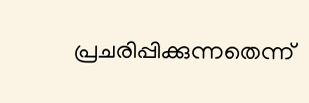പ്രചരിപ്പിക്കുന്നതെന്ന്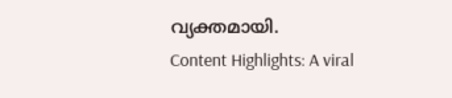വ്യക്തമായി.
Content Highlights: A viral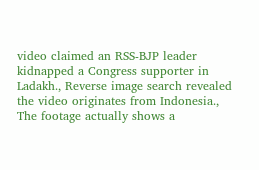video claimed an RSS-BJP leader kidnapped a Congress supporter in Ladakh., Reverse image search revealed the video originates from Indonesia., The footage actually shows a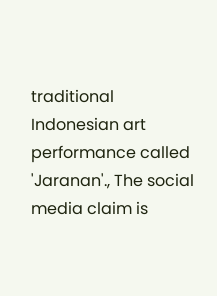traditional Indonesian art performance called 'Jaranan'., The social media claim is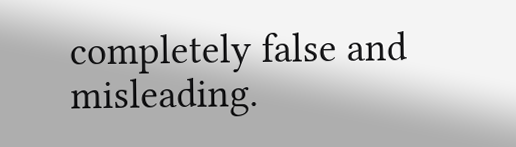completely false and misleading.